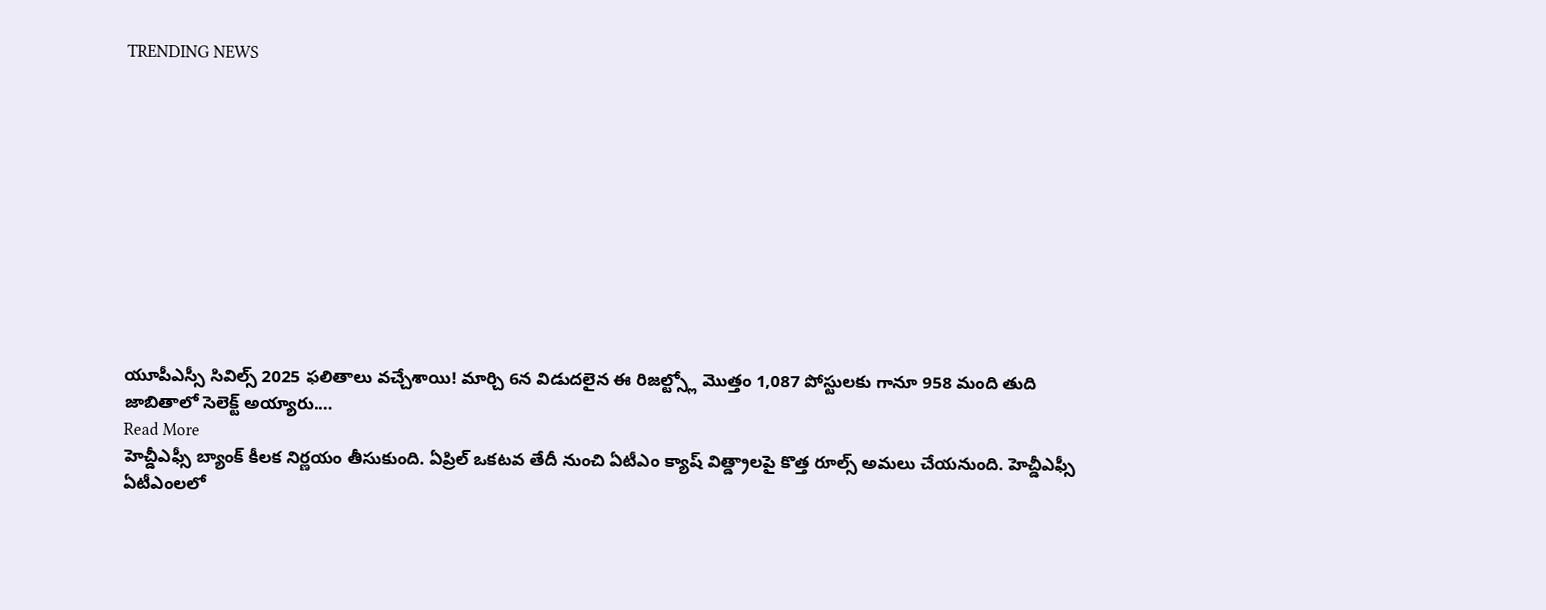TRENDING NEWS











యూపీఎస్సీ సివిల్స్ 2025 ఫలితాలు వచ్చేశాయి! మార్చి 6న విడుదలైన ఈ రిజల్ట్స్లో మొత్తం 1,087 పోస్టులకు గానూ 958 మంది తుది జాబితాలో సెలెక్ట్ అయ్యారు.…
Read More
హెచ్డీఎఫ్సీ బ్యాంక్ కీలక నిర్ణయం తీసుకుంది. ఏప్రిల్ ఒకటవ తేదీ నుంచి ఏటీఎం క్యాష్ విత్డ్రాలపై కొత్త రూల్స్ అమలు చేయనుంది. హెచ్డీఎఫ్సీ ఏటీఎంలలో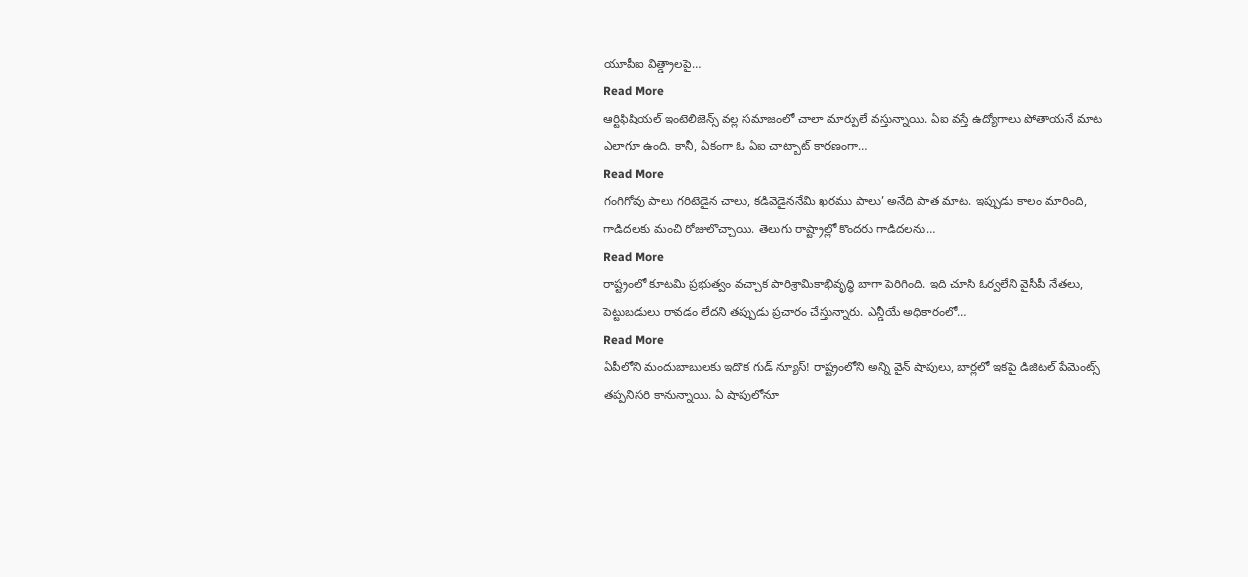యూపీఐ విత్డ్రాలపై…
Read More
ఆర్టిఫిషియల్ ఇంటెలిజెన్స్ వల్ల సమాజంలో చాలా మార్పులే వస్తున్నాయి. ఏఐ వస్తే ఉద్యోగాలు పోతాయనే మాట ఎలాగూ ఉంది. కానీ, ఏకంగా ఓ ఏఐ చాట్బాట్ కారణంగా…
Read More
గంగిగోవు పాలు గరిటెడైన చాలు, కడివెడైననేమి ఖరము పాలు’ అనేది పాత మాట. ఇప్పుడు కాలం మారింది, గాడిదలకు మంచి రోజులొచ్చాయి. తెలుగు రాష్ట్రాల్లో కొందరు గాడిదలను…
Read More
రాష్ట్రంలో కూటమి ప్రభుత్వం వచ్చాక పారిశ్రామికాభివృద్ధి బాగా పెరిగింది. ఇది చూసి ఓర్వలేని వైసీపీ నేతలు, పెట్టుబడులు రావడం లేదని తప్పుడు ప్రచారం చేస్తున్నారు. ఎన్డీయే అధికారంలో…
Read More
ఏపీలోని మందుబాబులకు ఇదొక గుడ్ న్యూస్! రాష్ట్రంలోని అన్ని వైన్ షాపులు, బార్లలో ఇకపై డిజిటల్ పేమెంట్స్ తప్పనిసరి కానున్నాయి. ఏ షాపులోనూ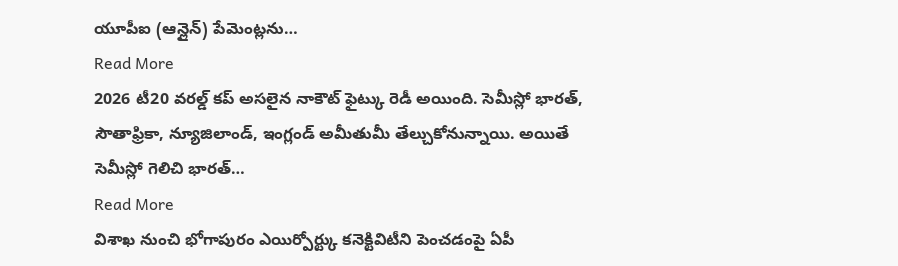యూపీఐ (ఆన్లైన్) పేమెంట్లను…
Read More
2026 టీ20 వరల్డ్ కప్ అసలైన నాకౌట్ ఫైట్కు రెడీ అయింది. సెమీస్లో భారత్, సౌతాఫ్రికా, న్యూజిలాండ్, ఇంగ్లండ్ అమీతుమీ తేల్చుకోనున్నాయి. అయితే సెమీస్లో గెలిచి భారత్…
Read More
విశాఖ నుంచి భోగాపురం ఎయిర్పోర్ట్కు కనెక్టివిటీని పెంచడంపై ఏపీ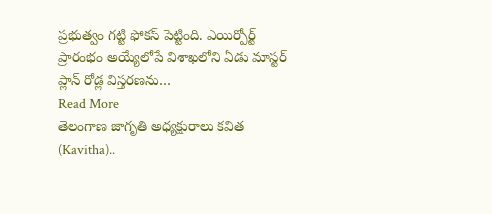ప్రభుత్వం గట్టి ఫోకస్ పెట్టింది. ఎయిర్పోర్ట్ ప్రారంభం అయ్యేలోపే విశాఖలోని ఏడు మాస్టర్ ప్లాన్ రోడ్ల విస్తరణను…
Read More
తెలంగాణ జాగృతి అధ్యక్షురాలు కవిత (Kavitha)..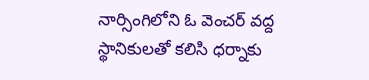నార్సింగిలోని ఓ వెంచర్ వద్ద స్థానికులతో కలిసి ధర్నాకు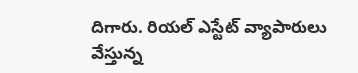దిగారు. రియల్ ఎస్టేట్ వ్యాపారులు వేస్తున్న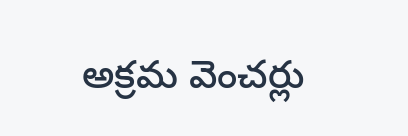అక్రమ వెంచర్లు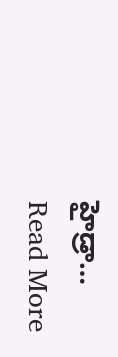హైడ్రా…
Read More